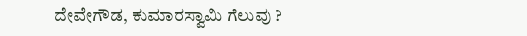ದೇವೇಗೌಡ, ಕುಮಾರಸ್ವಾಮಿ ಗೆಲುವು ?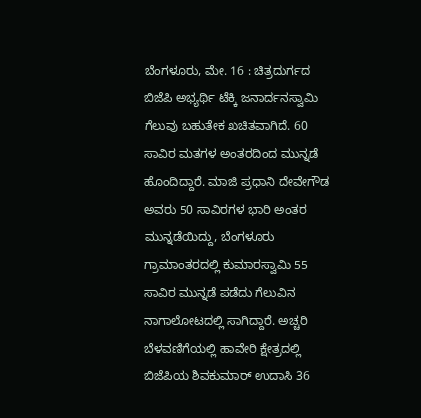ಬೆಂಗಳೂರು, ಮೇ. 16 : ಚಿತ್ರದುರ್ಗದ ಬಿಜೆಪಿ ಅಭ್ಯರ್ಥಿ ಟೆಕ್ಕಿ ಜನಾರ್ದನಸ್ವಾಮಿ ಗೆಲುವು ಬಹುತೇಕ ಖಚಿತವಾಗಿದೆ. 60 ಸಾವಿರ ಮತಗಳ ಅಂತರದಿಂದ ಮುನ್ನಡೆ ಹೊಂದಿದ್ದಾರೆ. ಮಾಜಿ ಪ್ರಧಾನಿ ದೇವೇಗೌಡ ಅವರು 50 ಸಾವಿರಗಳ ಭಾರಿ ಅಂತರ ಮುನ್ನಡೆಯಿದ್ದು, ಬೆಂಗಳೂರು ಗ್ರಾಮಾಂತರದಲ್ಲಿ ಕುಮಾರಸ್ವಾಮಿ 55 ಸಾವಿರ ಮುನ್ನಡೆ ಪಡೆದು ಗೆಲುವಿನ ನಾಗಾಲೋಟದಲ್ಲಿ ಸಾಗಿದ್ದಾರೆ. ಅಚ್ಚರಿ ಬೆಳವಣಿಗೆಯಲ್ಲಿ ಹಾವೇರಿ ಕ್ಷೇತ್ರದಲ್ಲಿ ಬಿಜೆಪಿಯ ಶಿವಕುಮಾರ್ ಉದಾಸಿ 36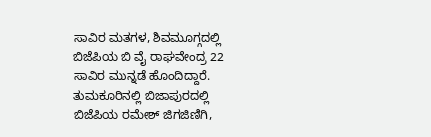ಸಾವಿರ ಮತಗಳ, ಶಿವಮೂಗ್ಗದಲ್ಲಿ ಬಿಜೆಪಿಯ ಬಿ ವೈ ರಾಘವೇಂದ್ರ 22 ಸಾವಿರ ಮುನ್ನಡೆ ಹೊಂದಿದ್ದಾರೆ.
ತುಮಕೂರಿನಲ್ಲಿ ಬಿಜಾಪುರದಲ್ಲಿ ಬಿಜೆಪಿಯ ರಮೇಶ್ ಜಿಗಜಿಣಿಗಿ,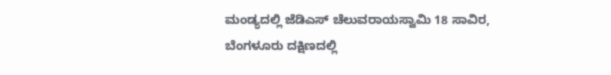ಮಂಡ್ಯದಲ್ಲಿ ಜೆಡಿಎಸ್ ಚೆಲುವರಾಯಸ್ವಾಮಿ 18 ಸಾವಿರ, ಬೆಂಗಳೂರು ದಕ್ಷಿಣದಲ್ಲಿ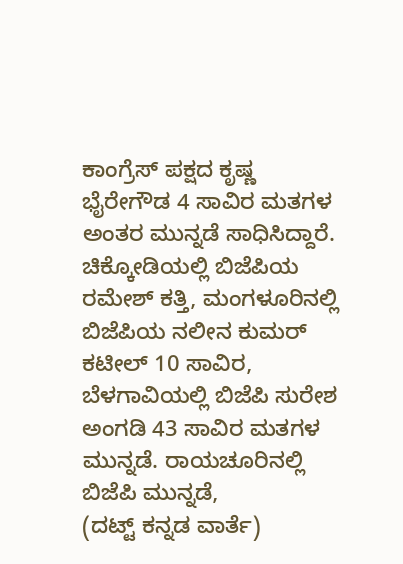ಕಾಂಗ್ರೆಸ್ ಪಕ್ಷದ ಕೃಷ್ಣ ಭೈರೇಗೌಡ 4 ಸಾವಿರ ಮತಗಳ ಅಂತರ ಮುನ್ನಡೆ ಸಾಧಿಸಿದ್ದಾರೆ. ಚಿಕ್ಕೋಡಿಯಲ್ಲಿ ಬಿಜೆಪಿಯ ರಮೇಶ್ ಕತ್ತಿ, ಮಂಗಳೂರಿನಲ್ಲಿ ಬಿಜೆಪಿಯ ನಲೀನ ಕುಮರ್ ಕಟೀಲ್ 10 ಸಾವಿರ, ಬೆಳಗಾವಿಯಲ್ಲಿ ಬಿಜೆಪಿ ಸುರೇಶ ಅಂಗಡಿ 43 ಸಾವಿರ ಮತಗಳ ಮುನ್ನಡೆ. ರಾಯಚೂರಿನಲ್ಲಿ ಬಿಜೆಪಿ ಮುನ್ನಡೆ,
(ದಟ್ಟ್ ಕನ್ನಡ ವಾರ್ತೆ)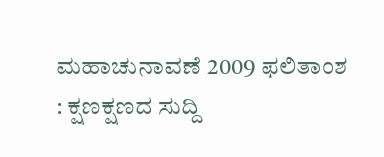ಮಹಾಚುನಾವಣೆ 2009 ಫಲಿತಾಂಶ : ಕ್ಷಣಕ್ಷಣದ ಸುದ್ದಿ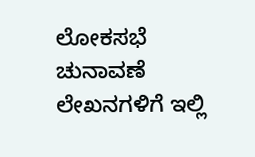ಲೋಕಸಭೆ ಚುನಾವಣೆ ಲೇಖನಗಳಿಗೆ ಇಲ್ಲಿ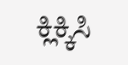ಕ್ಲಿಕ್ಕಿಸಿ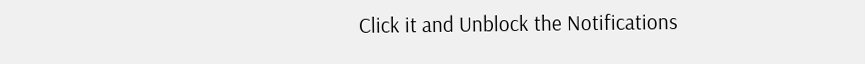Click it and Unblock the Notifications